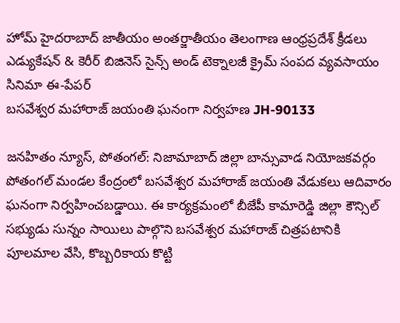హోమ్ హైదరాబాద్‌ జాతీయం అంతర్జాతీయం తెలంగాణ ఆంధ్రప్రదేశ్ క్రీడలు ఎడ్యుకేషన్ & కెరీర్‌ బిజినెస్ సైన్స్‌ అండ్‌ టెక్నాలజీ క్రైమ్‌ సంపద వ్యవసాయం సినిమా ఈ-పేపర్
బసవేశ్వర మహారాజ్ జయంతి ఘనంగా నిర్వహణ JH-90133

జనహితం న్యూస్, పోతంగల్: నిజామాబాద్ జిల్లా బాన్సువాడ నియోజకవర్గం పోతంగల్ మండల కేంద్రంలో బసవేశ్వర మహారాజ్ జయంతి వేడుకలు ఆదివారం ఘనంగా నిర్వహించబడ్డాయి. ఈ కార్యక్రమంలో బీజేపీ కామారెడ్డి జిల్లా కౌన్సిల్ సభ్యుడు సున్నం సాయిలు పాల్గొని బసవేశ్వర మహారాజ్ చిత్రపటానికి పూలమాల వేసి, కొబ్బరికాయ కొట్టి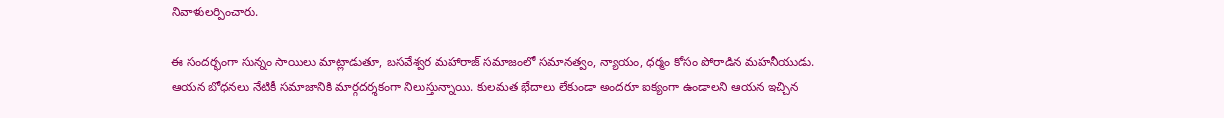నివాళులర్పించారు.

ఈ సందర్భంగా సున్నం సాయిలు మాట్లాడుతూ, బసవేశ్వర మహారాజ్ సమాజంలో సమానత్వం, న్యాయం, ధర్మం కోసం పోరాడిన మహనీయుడు. ఆయన బోధనలు నేటికీ సమాజానికి మార్గదర్శకంగా నిలుస్తున్నాయి. కులమత భేదాలు లేకుండా అందరూ ఐక్యంగా ఉండాలని ఆయన ఇచ్చిన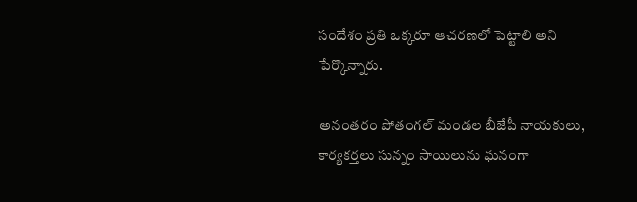సందేశం ప్రతి ఒక్కరూ ఆచరణలో పెట్టాలి అని పేర్కొన్నారు.

అనంతరం పోతంగల్ మండల బీజేపీ నాయకులు, కార్యకర్తలు సున్నం సాయిలును ఘనంగా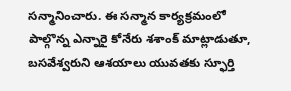సన్మానించారు. ఈ సన్మాన కార్యక్రమంలో పాల్గొన్న ఎన్నారై కోనేరు శశాంక్ మాట్లాడుతూ, బసవేశ్వరుని ఆశయాలు యువతకు స్ఫూర్తి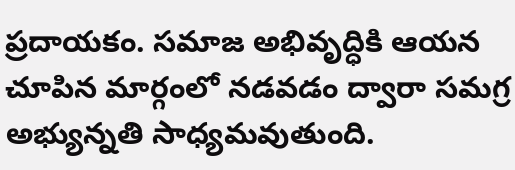ప్రదాయకం. సమాజ అభివృద్ధికి ఆయన చూపిన మార్గంలో నడవడం ద్వారా సమగ్ర అభ్యున్నతి సాధ్యమవుతుంది.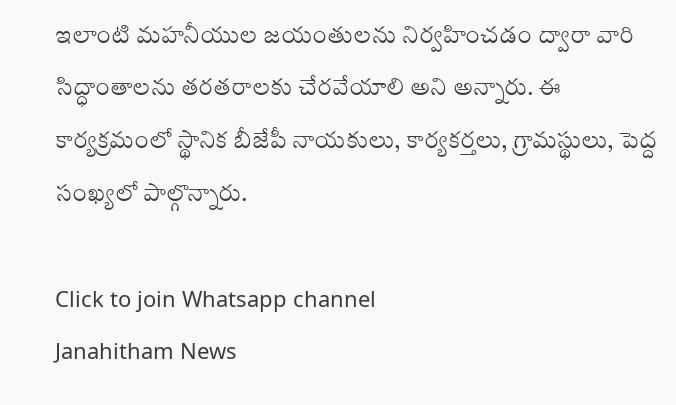ఇలాంటి మహనీయుల జయంతులను నిర్వహించడం ద్వారా వారి సిద్ధాంతాలను తరతరాలకు చేరవేయాలి అని అన్నారు. ఈ కార్యక్రమంలో స్థానిక బీజేపీ నాయకులు, కార్యకర్తలు, గ్రామస్థులు, పెద్ద సంఖ్యలో పాల్గొన్నారు.

Click to join Whatsapp channel
Janahitham News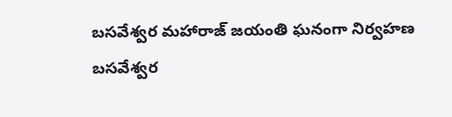బసవేశ్వర మహారాజ్ జయంతి ఘనంగా నిర్వహణ
బసవేశ్వర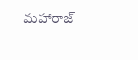మహారాజ్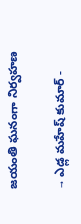జయంతి ఘనంగా నిర్వహణ

→ ఎడ్ల మహేష్ కుమార్ -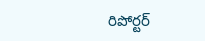రిపోర్టర్